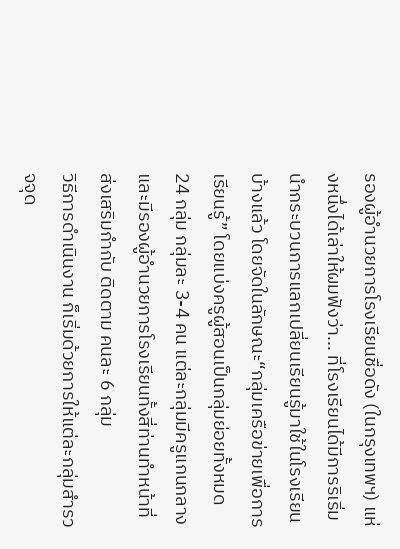รองผู้อำนวยการโรงเรียนชื่อดัง (ในกรุงเทพฯ) แห่งหนึ่งได้เล่าให้ผมฟังว่า... ที่โรงเรียนได้มีการริเริ่มนำกระบวนการแลกเปลี่ยนเรียนรู้มาใช้ในโรงเรียนบ้างแล้ว โดยจัดในลักษณะ“กลุ่มเครือข่ายเพื่อการเรียนรู้” โดยแบ่งครูผู้สอนเป็นกลุ่มย่อยทั้งหมด 24 กลุ่ม กลุ่มละ 3-4 คน แต่ละกลุ่มมีครูแกนกลาง และมีรองผู้อำนวยการโรงเรียนทั้งสี่ท่านทำหน้าที่ส่งเสริมกำกับ ติดตาม คนละ 6 กลุ่ม
วิธีการดำเนินงาน ก็เริ่มด้วยการให้แต่ละกลุ่มสำรวจจุด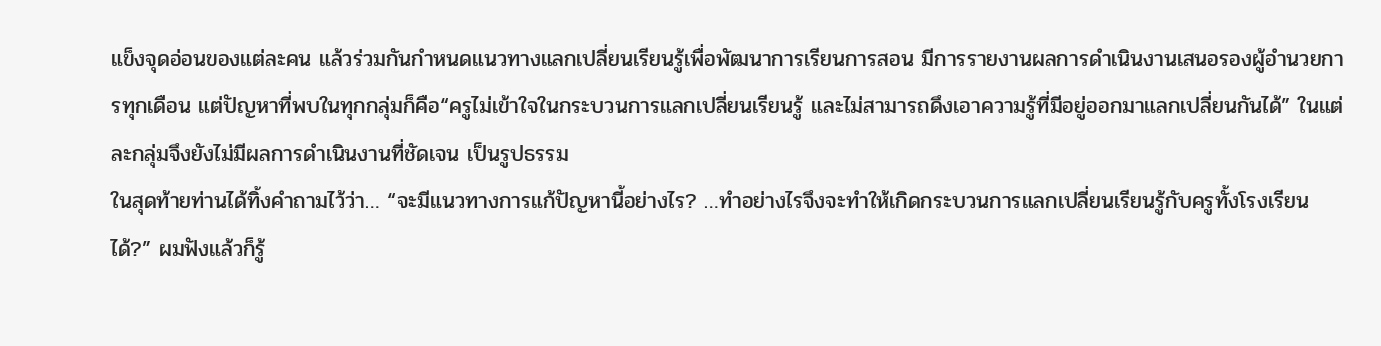แข็งจุดอ่อนของแต่ละคน แล้วร่วมกันกำหนดแนวทางแลกเปลี่ยนเรียนรู้เพื่อพัฒนาการเรียนการสอน มีการรายงานผลการดำเนินงานเสนอรองผู้อำนวยการทุกเดือน แต่ปัญหาที่พบในทุกกลุ่มก็คือ“ครูไม่เข้าใจในกระบวนการแลกเปลี่ยนเรียนรู้ และไม่สามารถดึงเอาความรู้ที่มีอยู่ออกมาแลกเปลี่ยนกันได้” ในแต่ละกลุ่มจึงยังไม่มีผลการดำเนินงานที่ชัดเจน เป็นรูปธรรม
ในสุดท้ายท่านได้ทิ้งคำถามไว้ว่า… “จะมีแนวทางการแก้ปัญหานี้อย่างไร? …ทำอย่างไรจึงจะทำให้เกิดกระบวนการแลกเปลี่ยนเรียนรู้กับครูทั้งโรงเรียนได้?” ผมฟังแล้วก็รู้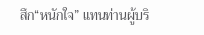สึก“หนักใจ” แทนท่านผู้บริ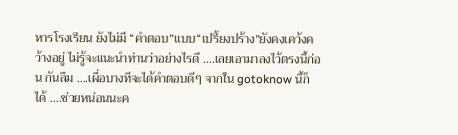หารโรงเรียน ยังไม่มี “คำตอบ”แบบ“เปรี้ยงปร้าง”ยังคงเคว้งคว้างอยู่ ไม่รู้จะแนะนำท่านว่าอย่างไรดี ….เลยเอามาลงไว้ตรงนี้ก่อน กันลืม ….เผื่อบางทีจะได้คำตอบดีๆ จากใน gotoknow นี้ก็ได้ ….ช่วยหน่อนนะค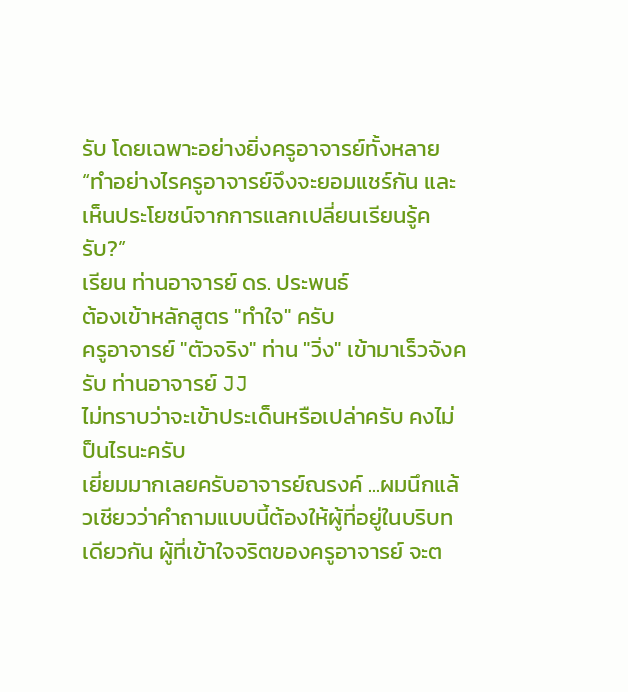รับ โดยเฉพาะอย่างยิ่งครูอาจารย์ทั้งหลาย “ทำอย่างไรครูอาจารย์จึงจะยอมแชร์กัน และเห็นประโยชน์จากการแลกเปลี่ยนเรียนรู้ครับ?”
เรียน ท่านอาจารย์ ดร. ประพนธ์
ต้องเข้าหลักสูตร "ทำใจ" ครับ
ครูอาจารย์ "ตัวจริง" ท่าน "วิ่ง" เข้ามาเร็วจังครับ ท่านอาจารย์ JJ
ไม่ทราบว่าจะเข้าประเด็นหรือเปล่าครับ คงไม่ป็นไรนะครับ
เยี่ยมมากเลยครับอาจารย์ณรงค์ ...ผมนึกแล้วเชียวว่าคำถามแบบนี้ต้องให้ผู้ที่อยู่ในบริบทเดียวกัน ผู้ที่เข้าใจจริตของครูอาจารย์ จะต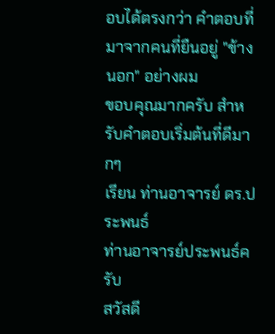อบได้ตรงกว่า คำตอบที่มาจากคนที่ยืนอยู่ "ข้างนอก" อย่างผม
ขอบคุณมากครับ สำหรับคำตอบเริ่มต้นที่ดีมากๆ
เรียน ท่านอาจารย์ ดร.ประพนธ์
ท่านอาจารย์ประพนธ์ครับ
สวัสดี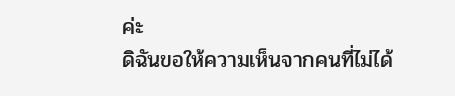ค่ะ
ดิฉันขอให้ความเห็นจากคนที่ไม่ได้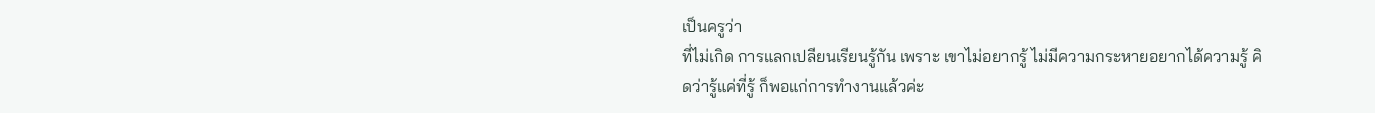เป็นครูว่า
ที่ไม่เกิด การแลกเปลียนเรียนรู้กัน เพราะ เขาไม่อยากรู้ ไม่มีความกระหายอยากได้ความรู้ คิดว่ารู้แค่ที่รู้ ก็พอแก่การทำงานแล้วค่ะ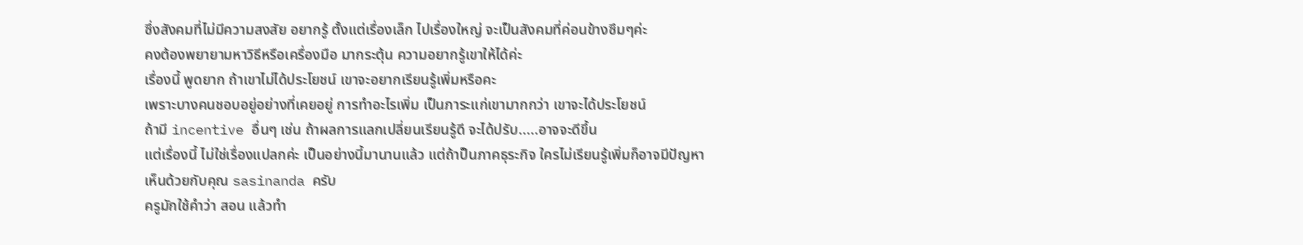ซึ่งสังคมที่ไม่มีความสงสัย อยากรู้ ตั้งแต่เรื่องเล็ก ไปเรื่องใหญ่ จะเป็นสังคมที่ค่อนข้างซึมๆค่ะ
คงต้องพยายามหาวิธีหรือเครื่องมือ มากระตุ้น ความอยากรู้เขาให้ได้ค่ะ
เรื่องนี้ พูดยาก ถ้าเขาไม่ได้ประโยชน์ เขาจะอยากเรียนรู้เพิ่มหรือคะ
เพราะบางคนชอบอยู่อย่างที่เคยอยู่ การทำอะไรเพิ่ม เป็นภาระแก่เขามากกว่า เขาจะได้ประโยชน์
ถ้ามี incentive อื่นๆ เช่น ถ้าผลการแลกเปลี่ยนเรียนรู้ดี จะได้ปรับ.....อาจจะดีขึ้น
แต่เรื่องนี้ ไม่ใช่เรื่องแปลกค่ะ เป็นอย่างนี้มานานแล้ว แต่ถ้าป็นภาคธุระกิจ ใครไม่เรียนรู้เพิ่มก็อาจมีปัญหา
เห็นด้วยกับคุณ sasinanda ครับ
ครูมักใช้คำว่า สอน แล้วทำ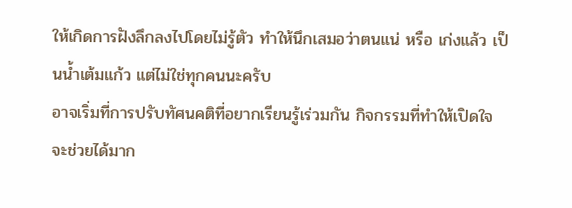ให้เกิดการฝังลึกลงไปโดยไม่รู้ตัว ทำให้นึกเสมอว่าตนแน่ หรือ เก่งแล้ว เป็นน้ำเต้มแก้ว แต่ไม่ใช่ทุกคนนะครับ
อาจเริ่มที่การปรับทัศนคติที่อยากเรียนรู้เร่วมกัน กิจกรรมที่ทำให้เปิดใจ จะช่วยได้มาก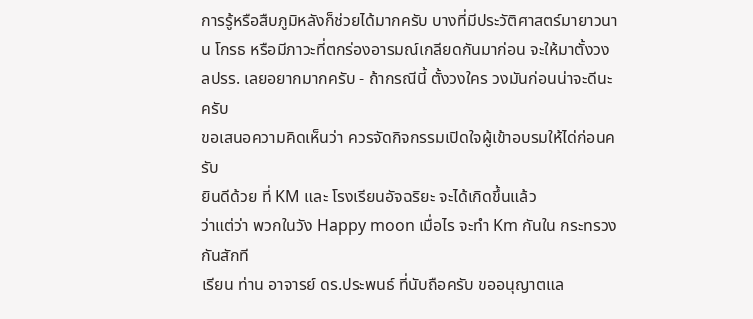การรู้หรือสืบภูมิหลังก็ช่วยได้มากครับ บางที่มีประวัติศาสตร์มายาวนาน โกรธ หรือมีภาวะที่ตกร่องอารมณ์เกลียดกันมาก่อน จะให้มาตั้งวง ลปรร. เลยอยากมากครับ - ถ้ากรณีนี้ ตั้งวงใคร วงมันก่อนน่าจะดีนะครับ
ขอเสนอความคิดเห็นว่า ควรจัดกิจกรรมเปิดใจผู้เข้าอบรมให้ได่ก่อนครับ
ยินดีด้วย ที่ KM และ โรงเรียนอัจฉริยะ จะได้เกิดขึ้นแล้ว
ว่าแต่ว่า พวกในวัง Happy moon เมื่อไร จะทำ Km กันใน กระทรวงกันสักที
เรียน ท่าน อาจารย์ ดร.ประพนธ์ ที่นับถือครับ ขออนุญาตแล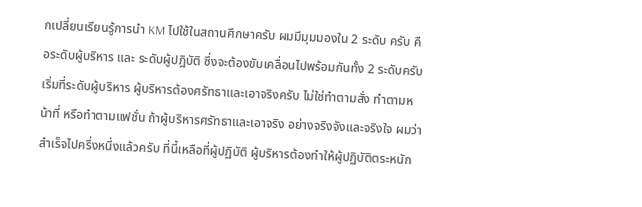กเปลี่ยนเรียนรู้การนำ KM ไปใช้ในสถานศึกษาครับ ผมมีมุมมองใน 2 ระดับ ครับ คือระดับผู้บริหาร และ ระดับผู้ปฎิบัติ ซึ่งจะต้องขับเคลื่อนไปพร้อมกันทั้ง 2 ระดับครับ เริ่มที่ระดับผู้บริหาร ผู้บริหารต้องศรัทธาและเอาจริงครับ ไม่ใช่ทำตามสั่ง ทำตามหน้าที่ หรือทำตามแฟชั่น ถ้าผู้บริหารศรัทธาและเอาจริง อย่างจริงจังและจริงใจ ผมว่าสำเร็จไปครึ่งหนึ่งแล้วครับ ที่นี้เหลือที่ผู้ปฏิบัติ ผู้บริหารต้องทำให้ผู้ปฏิบัติตระหนัก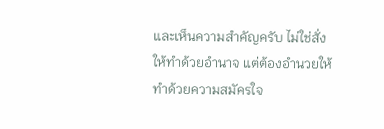และเห็นความสำคัญครับ ไม่ใช่สั่งให้ทำด้วยอำนาจ แต่ต้องอำนวยให้ทำด้วยความสมัครใจ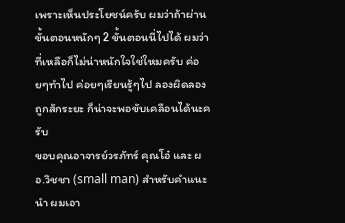เพราะเห็นประโยชน์ครับ ผมว่าถ้าผ่านขั้นตอนหนักๆ 2 ขั้นตอนนี่ไปได้ ผมว่าที่เหลือก็ไม่น่าหนักใจใช่ใหมครับ ค่อยๆทำไป ค่อยๆเรียนรู้ๆไป ลองผิดลองถูกสักระยะ ก็น่าจะพอขับเคลือนได้นะครับ
ขอบคุณอาจารย์วรภัทร์ คุณโอ๋ และ ผอ.วิชชา (small man) สำหรับคำแนะนำ ผมเอา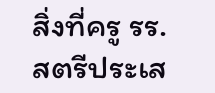สิ่งที่ครู รร.สตรีประเส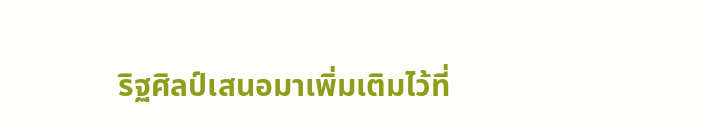ริฐศิลป์เสนอมาเพิ่มเติมไว้ที่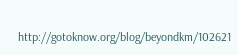http://gotoknow.org/blog/beyondkm/102621